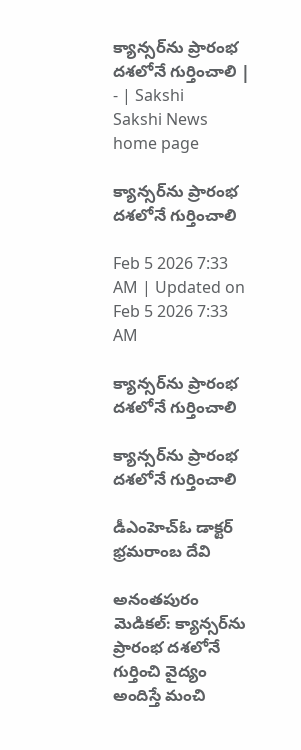క్యాన్సర్‌ను ప్రారంభ దశలోనే గుర్తించాలి | - | Sakshi
Sakshi News home page

క్యాన్సర్‌ను ప్రారంభ దశలోనే గుర్తించాలి

Feb 5 2026 7:33 AM | Updated on Feb 5 2026 7:33 AM

క్యాన్సర్‌ను ప్రారంభ దశలోనే గుర్తించాలి

క్యాన్సర్‌ను ప్రారంభ దశలోనే గుర్తించాలి

డీఎంహెచ్‌ఓ డాక్టర్‌ భ్రమరాంబ దేవి

అనంతపురం మెడికల్‌: క్యాన్సర్‌ను ప్రారంభ దశలోనే గుర్తించి వైద్యం అందిస్తే మంచి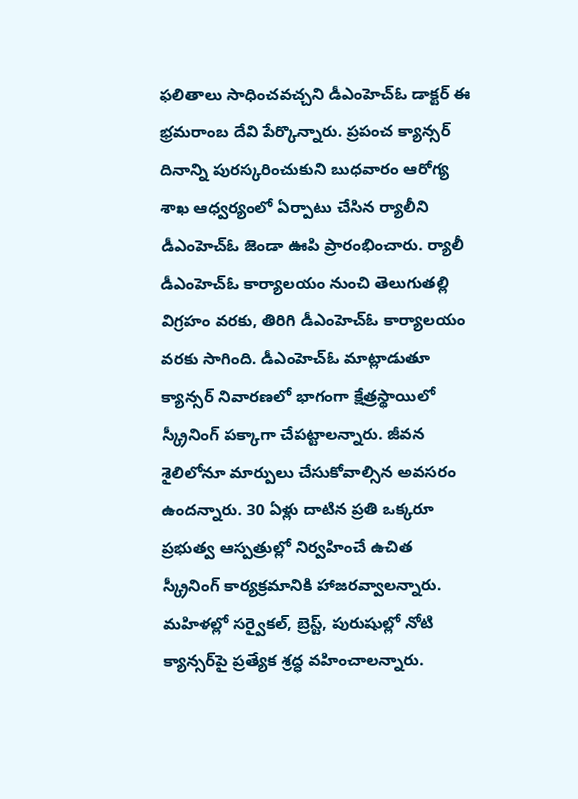ఫలితాలు సాధించవచ్చని డీఎంహెచ్‌ఓ డాక్టర్‌ ఈ భ్రమరాంబ దేవి పేర్కొన్నారు. ప్రపంచ క్యాన్సర్‌ దినాన్ని పురస్కరించుకుని బుధవారం ఆరోగ్య శాఖ ఆధ్వర్యంలో ఏర్పాటు చేసిన ర్యాలీని డీఎంహెచ్‌ఓ జెండా ఊపి ప్రారంభించారు. ర్యాలీ డీఎంహెచ్‌ఓ కార్యాలయం నుంచి తెలుగుతల్లి విగ్రహం వరకు, తిరిగి డీఎంహెచ్‌ఓ కార్యాలయం వరకు సాగింది. డీఎంహెచ్‌ఓ మాట్లాడుతూ క్యాన్సర్‌ నివారణలో భాగంగా క్షేత్రస్థాయిలో స్క్రీనింగ్‌ పక్కాగా చేపట్టాలన్నారు. జీవన శైలిలోనూ మార్పులు చేసుకోవాల్సిన అవసరం ఉందన్నారు. 30 ఏళ్లు దాటిన ప్రతి ఒక్కరూ ప్రభుత్వ ఆస్పత్రుల్లో నిర్వహించే ఉచిత స్క్రీనింగ్‌ కార్యక్రమానికి హాజరవ్వాలన్నారు. మహిళల్లో సర్వైకల్‌, బ్రెస్ట్‌, పురుషుల్లో నోటి క్యాన్సర్‌పై ప్రత్యేక శ్రద్ధ వహించాలన్నారు.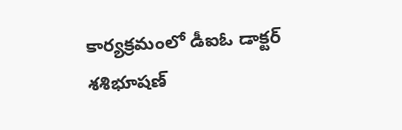కార్యక్రమంలో డీఐఓ డాక్టర్‌ శశిభూషణ్‌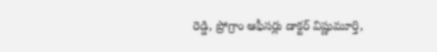రెడ్డి, ప్రోగ్రాం ఆఫీసర్లు డాక్టర్‌ విష్ణుమూర్తి,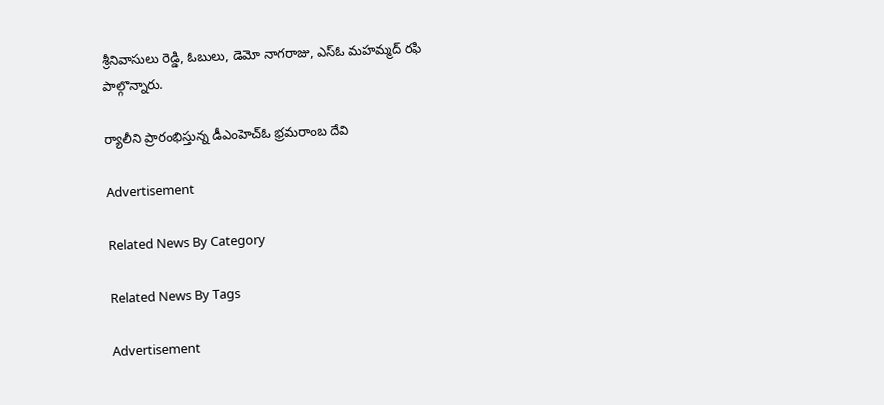శ్రీనివాసులు రెడ్డి, ఓబులు, డెమో నాగరాజు, ఎస్‌ఓ మహమ్మద్‌ రఫి పాల్గొన్నారు.

ర్యాలీని ప్రారంభిస్తున్న డీఎంహెచ్‌ఓ భ్రమరాంబ దేవి

Advertisement

Related News By Category

Related News By Tags

Advertisement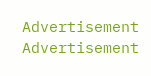Advertisement
Advertisement